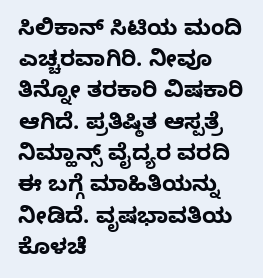ಸಿಲಿಕಾನ್ ಸಿಟಿಯ ಮಂದಿ ಎಚ್ಚರವಾಗಿರಿ. ನೀವೂ ತಿನ್ನೋ ತರಕಾರಿ ವಿಷಕಾರಿ ಆಗಿದೆ. ಪ್ರತಿಷ್ಠಿತ ಆಸ್ಪತ್ರೆ ನಿಮ್ಹಾನ್ಸ್ ವೈದ್ಯರ ವರದಿ ಈ ಬಗ್ಗೆ ಮಾಹಿತಿಯನ್ನು ನೀಡಿದೆ. ವೃಷಭಾವತಿಯ ಕೊಳಚೆ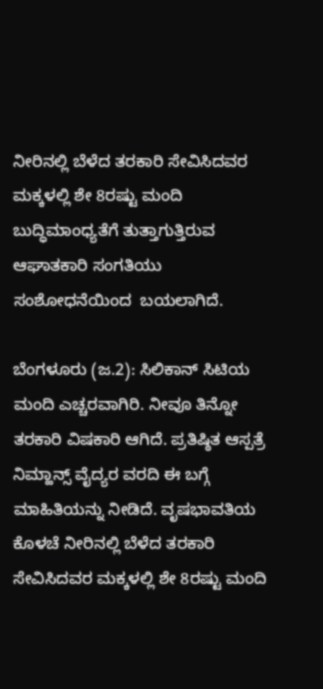ನೀರಿನಲ್ಲಿ ಬೆಳೆದ ತರಕಾರಿ ಸೇವಿಸಿದವರ ಮಕ್ಕಳಲ್ಲಿ ಶೇ 8ರಷ್ಟು ಮಂದಿ ಬುದ್ಧಿಮಾಂಧ್ಯತೆಗೆ ತುತ್ತಾಗುತ್ತಿರುವ ಆಘಾತಕಾರಿ ಸಂಗತಿಯು ಸಂಶೋಧನೆಯಿಂದ  ಬಯಲಾಗಿದೆ.

ಬೆಂಗಳೂರು (ಜ.2): ಸಿಲಿಕಾನ್ ಸಿಟಿಯ ಮಂದಿ ಎಚ್ಚರವಾಗಿರಿ. ನೀವೂ ತಿನ್ನೋ ತರಕಾರಿ ವಿಷಕಾರಿ ಆಗಿದೆ. ಪ್ರತಿಷ್ಠಿತ ಆಸ್ಪತ್ರೆ ನಿಮ್ಹಾನ್ಸ್ ವೈದ್ಯರ ವರದಿ ಈ ಬಗ್ಗೆ ಮಾಹಿತಿಯನ್ನು ನೀಡಿದೆ. ವೃಷಭಾವತಿಯ ಕೊಳಚೆ ನೀರಿನಲ್ಲಿ ಬೆಳೆದ ತರಕಾರಿ ಸೇವಿಸಿದವರ ಮಕ್ಕಳಲ್ಲಿ ಶೇ 8ರಷ್ಟು ಮಂದಿ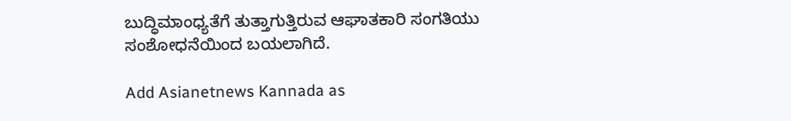ಬುದ್ಧಿಮಾಂಧ್ಯತೆಗೆ ತುತ್ತಾಗುತ್ತಿರುವ ಆಘಾತಕಾರಿ ಸಂಗತಿಯು ಸಂಶೋಧನೆಯಿಂದ ಬಯಲಾಗಿದೆ.

Add Asianetnews Kannada as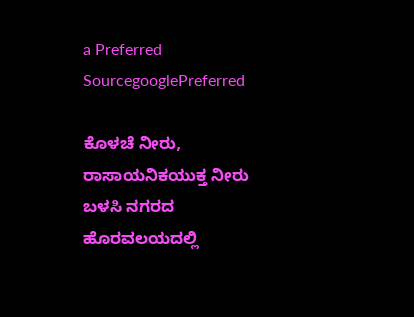a Preferred SourcegooglePreferred

ಕೊಳಚೆ ನೀರು, ರಾಸಾಯನಿಕಯುಕ್ತ ನೀರು ಬಳಸಿ ನಗರದ ಹೊರವಲಯದಲ್ಲಿ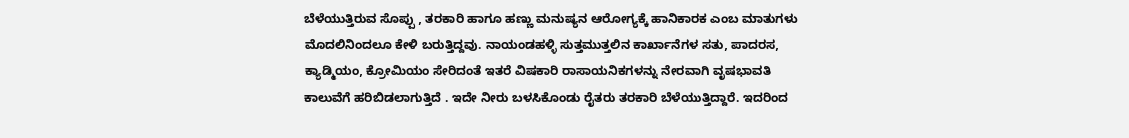ಬೆಳೆಯುತ್ತಿರುವ ಸೊಪ್ಪು , ತರಕಾರಿ ಹಾಗೂ ಹಣ್ಣು ಮನುಷ್ಯನ ಆರೋಗ್ಯಕ್ಕೆ ಹಾನಿಕಾರಕ ಎಂಬ ಮಾತುಗಳು ಮೊದಲಿನಿಂದಲೂ ಕೇಳಿ ಬರುತ್ತಿದ್ದವು. ನಾಯಂಡಹಳ್ಳಿ ಸುತ್ತಮುತ್ತಲಿನ ಕಾರ್ಖಾನೆಗಳ ಸತು, ಪಾದರಸ, ಕ್ಯಾಡ್ಮಿಯಂ, ಕ್ರೋಮಿಯಂ ಸೇರಿದಂತೆ ಇತರೆ ವಿಷಕಾರಿ ರಾಸಾಯನಿಕಗಳನ್ನು ನೇರವಾಗಿ ವೃಷಭಾವತಿ ಕಾಲುವೆಗೆ ಹರಿಬಿಡಲಾಗುತ್ತಿದೆ . ಇದೇ ನೀರು ಬಳಸಿಕೊಂಡು ರೈತರು ತರಕಾರಿ ಬೆಳೆಯುತ್ತಿದ್ದಾರೆ. ಇದರಿಂದ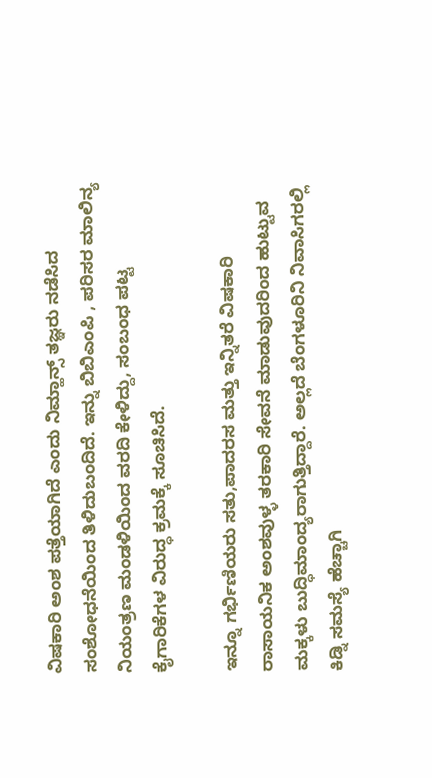ವಿಷಕಾರಿ ಅಂಶ ಪತ್ತೆಯಾಗಿದೆ ಎಂದು ನಿಮ್ಹಾನ್ಸ್ ತಜ್ಞರು ನಡೆಸಿದ ಸಂಶೋಧನೆಯಿಂದ ತಿಳಿದುಬಂದಿದೆ. ಇನ್ನು ಬಿಬಿಎಂಪಿ , ಪರಿಸರ ಮಾಲಿನ್ಯ ನಿಯಂತ್ರಣ ಮಂಡಳಿಯಿಂದ ವರದಿ ಕೇಳಿದ್ದು, ಸಂಬಂಧ ಪಟ್ಟ ಕೈಗಾರಿಕೆಗಳ ವಿರುದ್ಧ ಕ್ರಮಕ್ಕೆ ಸೂಚಿಸಿದೆ.

ಇನ್ನೂ ಗರ್ಭಿಣಿಯರು ಸತು,ಪಾದರಸ ಮತ್ತು ಇನ್ನಿತರೆ ವಿಷಕಾರಿ ರಾಸಾಯನಿಕ ಅಂಶವುಳ್ಳ ತರಕಾರಿ ಸೇವನೆ ಮಾಡುವುದರಿಂದ ಹುಟ್ಟುವ ಮಕ್ಕಳು ಬುದ್ಧಿಮಾಂದ್ಯರಾಗುತ್ತಿದ್ದಾರೆ. ಅಲ್ಲದೆ ಬೆಂಗಳೂರಿನಿ ನಿವಾಸಿಗರಲ್ಲಿ ಕಿಡ್ನಿ ಸಮಸ್ಯೆ ಹೆಚ್ಚಾಗಿ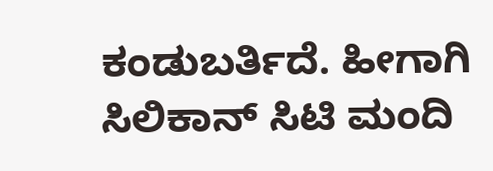ಕಂಡುಬರ್ತಿದೆ. ಹೀಗಾಗಿ ಸಿಲಿಕಾನ್ ಸಿಟಿ ಮಂದಿ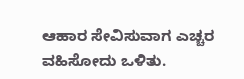ಆಹಾರ ಸೇವಿಸುವಾಗ ಎಚ್ಚರ ವಹಿಸೋದು ಒಳಿತು.